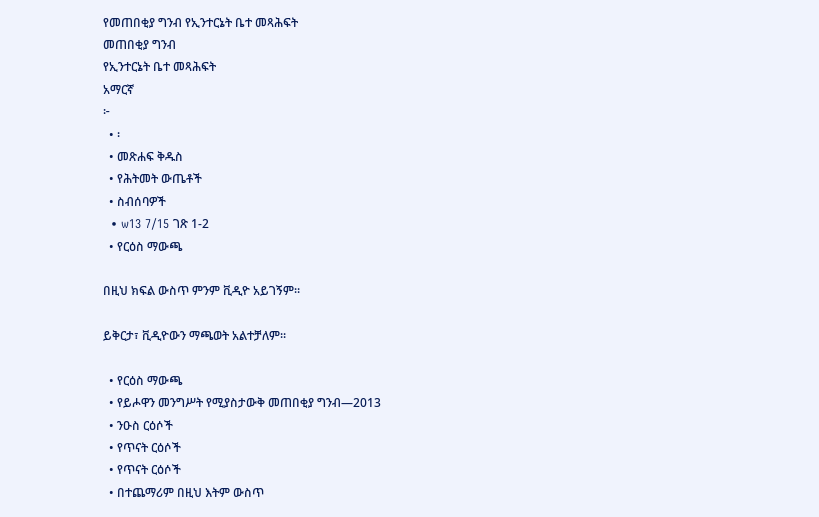የመጠበቂያ ግንብ የኢንተርኔት ቤተ መጻሕፍት
መጠበቂያ ግንብ
የኢንተርኔት ቤተ መጻሕፍት
አማርኛ
፦
  • ፡
  • መጽሐፍ ቅዱስ
  • የሕትመት ውጤቶች
  • ስብሰባዎች
  • w13 7/15 ገጽ 1-2
  • የርዕስ ማውጫ

በዚህ ክፍል ውስጥ ምንም ቪዲዮ አይገኝም።

ይቅርታ፣ ቪዲዮውን ማጫወት አልተቻለም።

  • የርዕስ ማውጫ
  • የይሖዋን መንግሥት የሚያስታውቅ መጠበቂያ ግንብ—2013
  • ንዑስ ርዕሶች
  • የጥናት ርዕሶች
  • የጥናት ርዕሶች
  • በተጨማሪም በዚህ እትም ውስጥ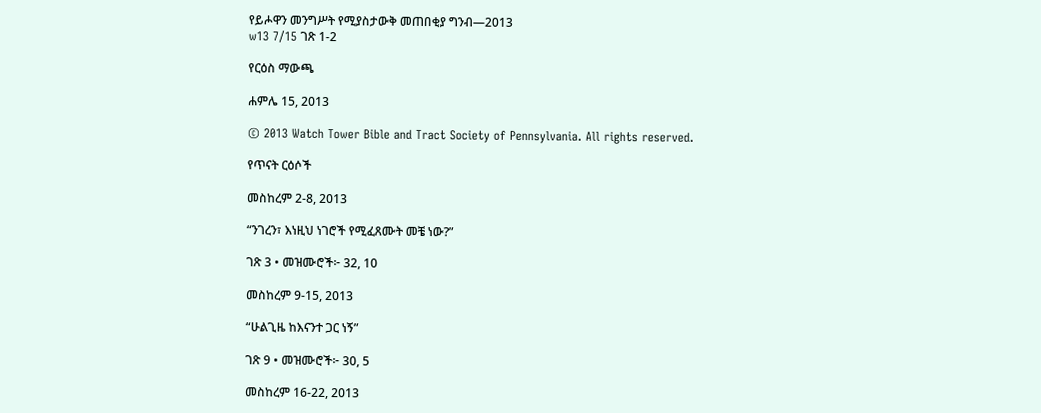የይሖዋን መንግሥት የሚያስታውቅ መጠበቂያ ግንብ—2013
w13 7/15 ገጽ 1-2

የርዕስ ማውጫ

ሐምሌ 15, 2013

© 2013 Watch Tower Bible and Tract Society of Pennsylvania. All rights reserved.

የጥናት ርዕሶች

መስከረም 2-8, 2013

“ንገረን፣ እነዚህ ነገሮች የሚፈጸሙት መቼ ነው?”

ገጽ 3 • መዝሙሮች፦ 32, 10

መስከረም 9-15, 2013

“ሁልጊዜ ከእናንተ ጋር ነኝ”

ገጽ 9 • መዝሙሮች፦ 30, 5

መስከረም 16-22, 2013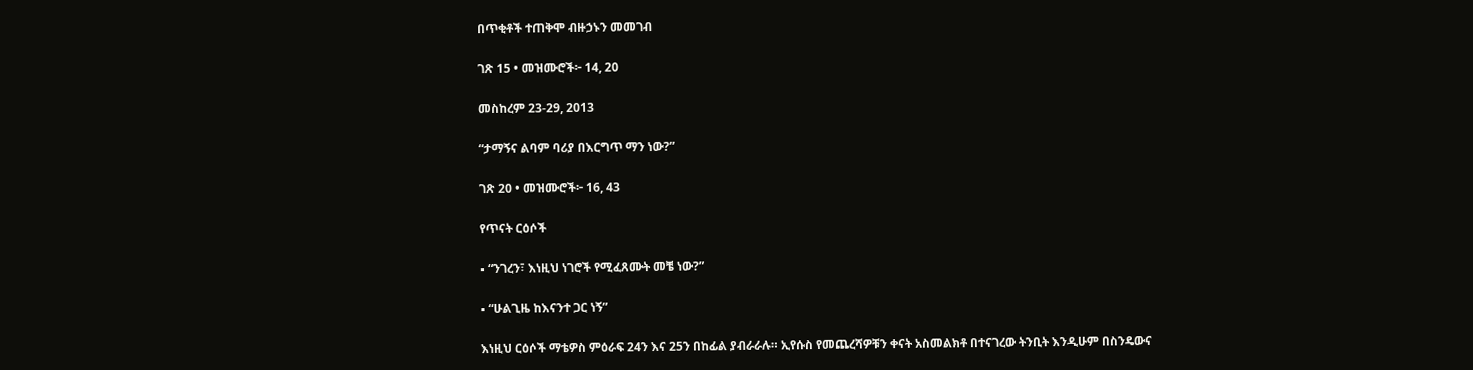በጥቂቶች ተጠቅሞ ብዙኃኑን መመገብ

ገጽ 15 • መዝሙሮች፦ 14, 20

መስከረም 23-29, 2013

“ታማኝና ልባም ባሪያ በእርግጥ ማን ነው?”

ገጽ 20 • መዝሙሮች፦ 16, 43

የጥናት ርዕሶች

▪ “ንገረን፣ እነዚህ ነገሮች የሚፈጸሙት መቼ ነው?”

▪ “ሁልጊዜ ከእናንተ ጋር ነኝ”

እነዚህ ርዕሶች ማቴዎስ ምዕራፍ 24ን እና 25ን በከፊል ያብራራሉ። ኢየሱስ የመጨረሻዎቹን ቀናት አስመልክቶ በተናገረው ትንቢት እንዲሁም በስንዴውና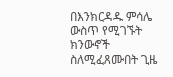በእንክርዳዱ ምሳሌ ውስጥ የሚገኙት ክንውኖች ስለሚፈጸሙበት ጊዜ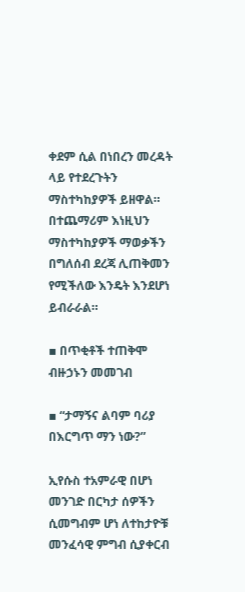ቀደም ሲል በነበረን መረዳት ላይ የተደረጉትን ማስተካከያዎች ይዘዋል። በተጨማሪም እነዚህን ማስተካከያዎች ማወቃችን በግለሰብ ደረጃ ሊጠቅመን የሚችለው እንዴት እንደሆነ ይብራራል።

▪ በጥቂቶች ተጠቅሞ ብዙኃኑን መመገብ

▪ “ታማኝና ልባም ባሪያ በእርግጥ ማን ነው?”

ኢየሱስ ተአምራዊ በሆነ መንገድ በርካታ ሰዎችን ሲመግብም ሆነ ለተከታዮቹ መንፈሳዊ ምግብ ሲያቀርብ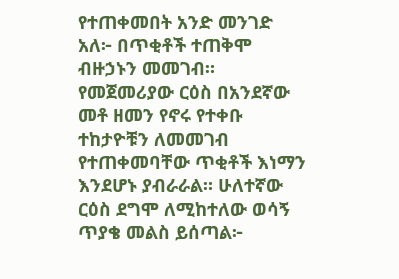የተጠቀመበት አንድ መንገድ አለ፦ በጥቂቶች ተጠቅሞ ብዙኃኑን መመገብ። የመጀመሪያው ርዕስ በአንደኛው መቶ ዘመን የኖሩ የተቀቡ ተከታዮቹን ለመመገብ የተጠቀመባቸው ጥቂቶች እነማን እንደሆኑ ያብራራል። ሁለተኛው ርዕስ ደግሞ ለሚከተለው ወሳኝ ጥያቄ መልስ ይሰጣል፦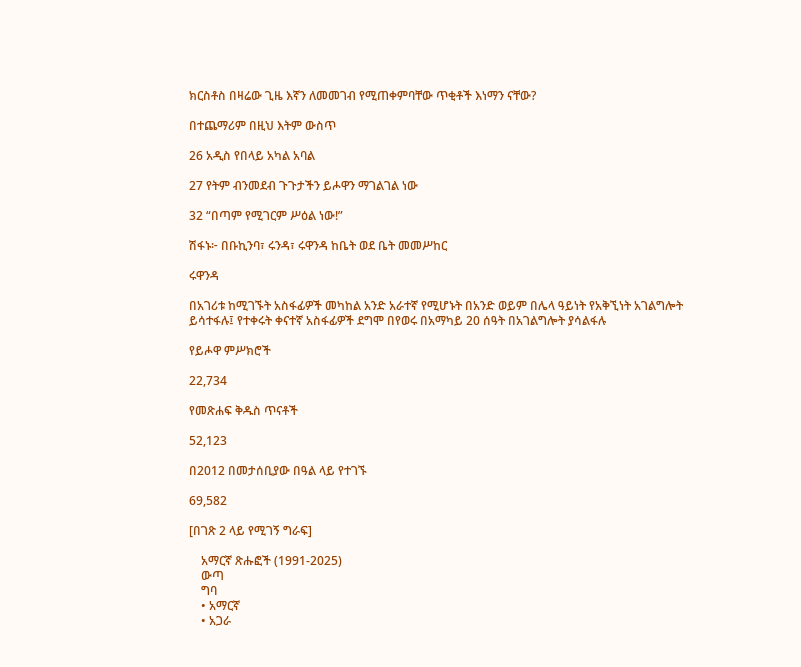ክርስቶስ በዛሬው ጊዜ እኛን ለመመገብ የሚጠቀምባቸው ጥቂቶች እነማን ናቸው?

በተጨማሪም በዚህ እትም ውስጥ

26 አዲስ የበላይ አካል አባል

27 የትም ብንመደብ ጉጉታችን ይሖዋን ማገልገል ነው

32 “በጣም የሚገርም ሥዕል ነው!”

ሽፋኑ፦ በቡኪንባ፣ ሩንዳ፣ ሩዋንዳ ከቤት ወደ ቤት መመሥከር

ሩዋንዳ

በአገሪቱ ከሚገኙት አስፋፊዎች መካከል አንድ አራተኛ የሚሆኑት በአንድ ወይም በሌላ ዓይነት የአቅኚነት አገልግሎት ይሳተፋሉ፤ የተቀሩት ቀናተኛ አስፋፊዎች ደግሞ በየወሩ በአማካይ 20 ሰዓት በአገልግሎት ያሳልፋሉ

የይሖዋ ምሥክሮች

22,734

የመጽሐፍ ቅዱስ ጥናቶች

52,123

በ2012 በመታሰቢያው በዓል ላይ የተገኙ

69,582

[በገጽ 2 ላይ የሚገኝ ግራፍ]

    አማርኛ ጽሑፎች (1991-2025)
    ውጣ
    ግባ
    • አማርኛ
    • አጋራ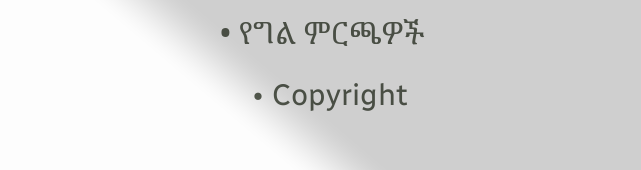• የግል ምርጫዎች
    • Copyright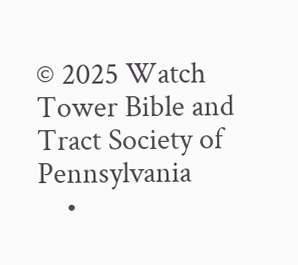© 2025 Watch Tower Bible and Tract Society of Pennsylvania
    •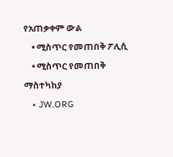የአጠቃቀም ውል
    • ሚስጥር የመጠበቅ ፖሊሲ
    • ሚስጥር የመጠበቅ ማስተካከያ
    • JW.ORG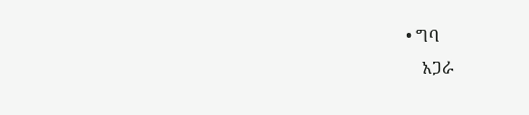• ግባ
    አጋራ